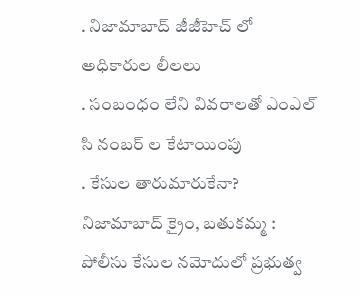. నిజామాబాద్ జీజీహెచ్ లో అధికారుల లీలలు
. సంబంధం లేని వివరాలతో ఎంఎల్ సి నంబర్ ల కేటాయింపు
. కేసుల తారుమారుకేనా?
నిజామాబాద్ క్రైం, బతుకమ్మ : పోలీసు కేసుల నమోదులో ప్రభుత్వ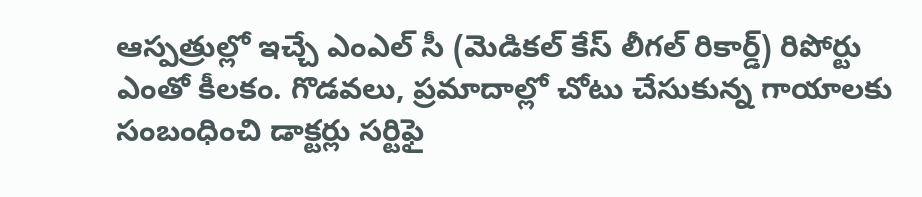ఆస్పత్రుల్లో ఇచ్చే ఎంఎల్ సీ (మెడికల్ కేస్ లీగల్ రికార్డ్) రిపోర్టు ఎంతో కీలకం. గొడవలు, ప్రమాదాల్లో చోటు చేసుకున్న గాయాలకు సంబంధించి డాక్టర్లు సర్టిఫై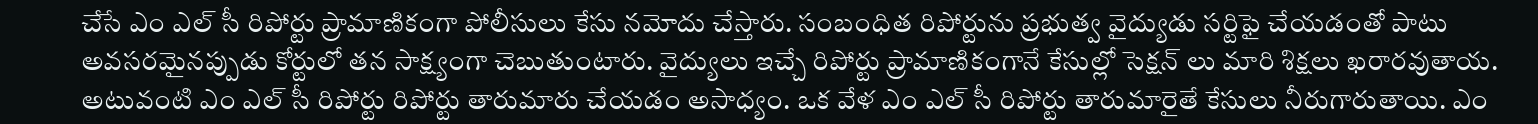చేసే ఎం ఎల్ సీ రిపోర్టు ప్రామాణికంగా పోలీసులు కేసు నమోదు చేస్తారు. సంబంధిత రిపోర్టును ప్రభుత్వ వైద్యుడు సర్టిఫై చేయడంతో పాటు అవసరమైనప్పుడు కోర్టులో తన సాక్ష్యంగా చెబుతుంటారు. వైద్యులు ఇచ్చే రిపోర్టు ప్రామాణికంగానే కేసుల్లో సెక్షన్ లు మారి శిక్షలు ఖరారవుతాయ. అటువంటి ఎం ఎల్ సీ రిపోర్టు రిపోర్టు తారుమారు చేయడం అసాధ్యం. ఒక వేళ ఎం ఎల్ సీ రిపోర్టు తారుమారైతే కేసులు నీరుగారుతాయి. ఎం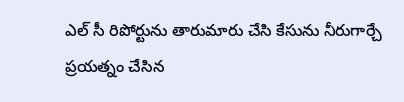ఎల్ సీ రిపోర్టును తారుమారు చేసి కేసును నీరుగార్చే ప్రయత్నం చేసిన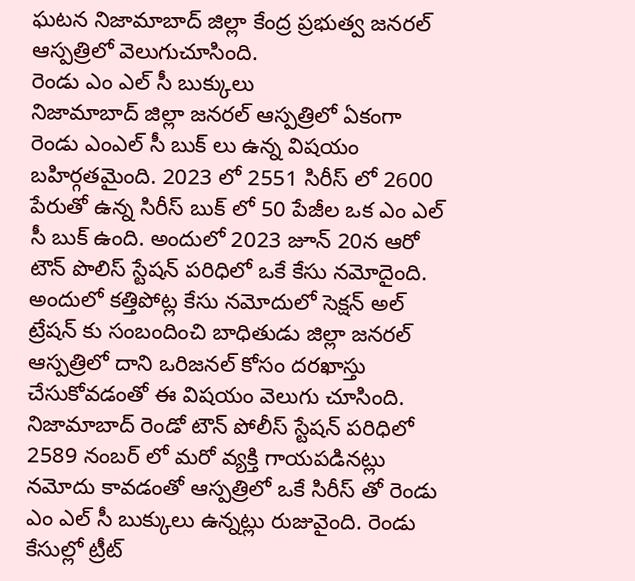ఘటన నిజామాబాద్ జిల్లా కేంద్ర ప్రభుత్వ జనరల్ ఆస్పత్రిలో వెలుగుచూసింది.
రెండు ఎం ఎల్ సీ బుక్కులు
నిజామాబాద్ జిల్లా జనరల్ ఆస్పత్రిలో ఏకంగా రెండు ఎంఎల్ సీ బుక్ లు ఉన్న విషయం బహిర్గతమైంది. 2023 లో 2551 సిరీస్ లో 2600 పేరుతో ఉన్న సిరీస్ బుక్ లో 50 పేజీల ఒక ఎం ఎల్ సీ బుక్ ఉంది. అందులో 2023 జూన్ 20న ఆరో టౌన్ పొలిస్ స్టేషన్ పరిధిలో ఒకే కేసు నమోదైంది. అందులో కత్తిపోట్ల కేసు నమోదులో సెక్షన్ అల్ ట్రేషన్ కు సంబందించి బాధితుడు జిల్లా జనరల్ ఆస్పత్రిలో దాని ఒరిజనల్ కోసం దరఖాస్తు చేసుకోవడంతో ఈ విషయం వెలుగు చూసింది. నిజామాబాద్ రెండో టౌన్ పోలీస్ స్టేషన్ పరిధిలో 2589 నంబర్ లో మరో వ్యక్తి గాయపడినట్లు నమోదు కావడంతో ఆస్పత్రిలో ఒకే సిరీస్ తో రెండు ఎం ఎల్ సీ బుక్కులు ఉన్నట్లు రుజువైంది. రెండు కేసుల్లో ట్రీట్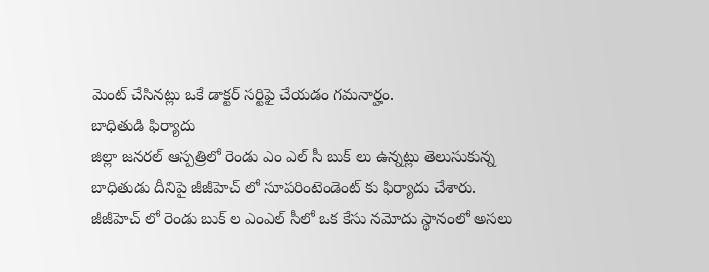మెంట్ చేసినట్లు ఒకే డాక్టర్ సర్టిఫై చేయడం గమనార్హం.
బాధితుడి ఫిర్యాదు
జిల్లా జనరల్ ఆస్పత్రిలో రెండు ఎం ఎల్ సీ బుక్ లు ఉన్నట్లు తెలుసుకున్న బాధితుడు దీనిపై జీజీహెచ్ లో సూపరింటెండెంట్ కు ఫిర్యాదు చేశారు. జీజీహెచ్ లో రెండు బుక్ ల ఎంఎల్ సీలో ఒక కేసు నమోదు స్థానంలో అసలు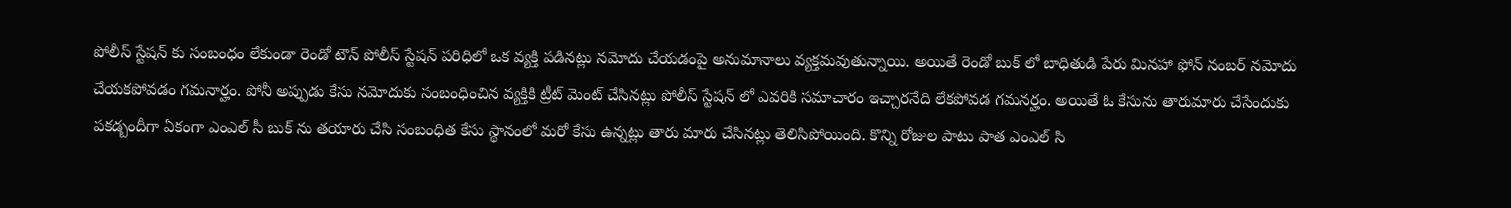పోలీస్ స్టేషన్ కు సంబంధం లేకుండా రెండో టౌన్ పోలీస్ స్టేషన్ పరిధిలో ఒక వ్యక్తి పడినట్లు నమోదు చేయడంపై అనుమానాలు వ్యక్తమవుతున్నాయి. అయితే రెండో బుక్ లో బాధితుడి పేరు మినహా ఫోన్ నంబర్ నమోదు చేయకపోవడం గమనార్హం. పోనీ అప్పుడు కేసు నమోదుకు సంబంధించిన వ్యక్తికి ట్రీట్ మెంట్ చేసినట్లు పోలీస్ స్టేషన్ లో ఎవరికి సమాచారం ఇచ్చారనేది లేకపోవడ గమనర్హం. అయితే ఓ కేసును తారుమారు చేసేందుకు పకడ్బందీగా ఏకంగా ఎంఎల్ సీ బుక్ ను తయారు చేసి సంబంధిత కేసు స్థానంలో మరో కేసు ఉన్నట్లు తారు మారు చేసినట్లు తెలిసిపోయింది. కొన్ని రోజుల పాటు పాత ఎంఎల్ సి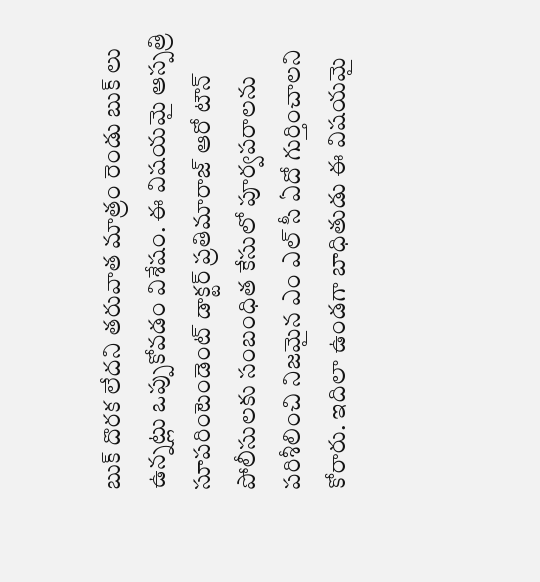బుక్ దొరక లేదని తరువాత మాత్రం రెండు బుక్ లు ఉన్నట్లు ఒప్పుకోవడం విశేషం. ఈ విషయమై ఆస్పత్రి సూపరింటెండెంట్ డాక్టర్ ప్రతిమారాజ్ ఆరో టౌన్ పోలీసులకు సంబంధిత కేసులో పూర్వపరాలను పరిశీలించి నిజమైన ఎం ఎల్ సీ ఏదో గుర్తించాలని కోరారు. ఇదిలా ఉండగా బాధితుడు ఈ విషయమై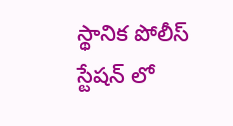స్థానిక పోలీస్ స్టేషన్ లో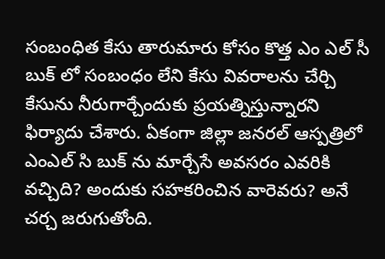సంబంధిత కేసు తారుమారు కోసం కొత్త ఎం ఎల్ సీ బుక్ లో సంబంధం లేని కేసు వివరాలను చేర్చి కేసును నీరుగార్చేందుకు ప్రయత్నిస్తున్నారని ఫిర్యాదు చేశారు. ఏకంగా జిల్లా జనరల్ ఆస్పత్రిలో ఎంఎల్ సి బుక్ ను మార్చేసే అవసరం ఎవరికి వచ్చిది? అందుకు సహకరించిన వారెవరు? అనే చర్చ జరుగుతోంది.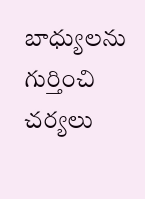బాధ్యులను గుర్తించి చర్యలు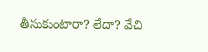తీసుకుంటారా? లేదా? వేచి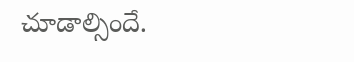చూడాల్సిందే.